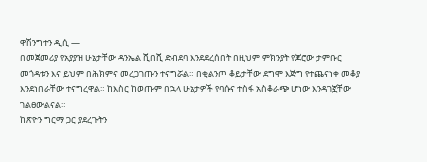ዋሽንግተን ዲሲ —
በመጀመሪያ የአያያዝ ሁኔታቸው ዳንኤል ሺበሺ ድብደባ እንደደረሰበት በዚህም ምክንያት የጆሮው ታምቡር መጎዳቱን እና ይህም በሕክምና መረጋገጡን ተናግሯል። በቂልንጦ ቆይታቸው ደግሞ እጅግ የተጨናነቀ መቆያ እንደነበራቸው ተናግረዋል። ከእስር ከወጡም በኋላ ሁኔታዎች የባሱና ተስፋ አስቆራጭ ሆነው እንዳገኟቸው ገልፀውልናል።
ከጽዮን ግርማ ጋር ያደረጉትን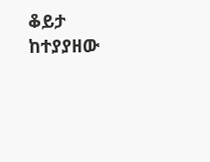ቆይታ ከተያያዘው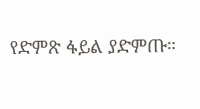የድምጽ ፋይል ያድምጡ።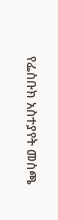የፌስቡክ አስተያየት መስጫ